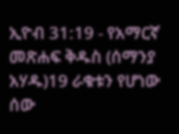ኢዮብ 31:19 - የአማርኛ መጽሐፍ ቅዱስ (ሰማንያ አሃዱ)19 ራቁቱን የሆነው ሰው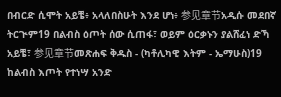በብርድ ሲሞት አይቼ፥ አላለበስሁት እንደ ሆነ፥ 参见章节አዲሱ መደበኛ ትርጒም19 በልብስ ዕጦት ሰው ሲጠፋ፣ ወይም ዕርቃኑን ያልሸፈነ ድኻ አይቼ፣ 参见章节መጽሐፍ ቅዱስ - (ካቶሊካዊ እትም - ኤማሁስ)19 ከልብስ እጦት የተነሣ አንድ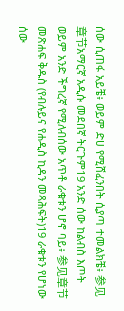ሰው ሲጠፋ አይቼ፥ ወይም ድሀ የሚሸፈንበት ሲያጣ ተመልክቼ፥ 参见章节አማርኛ አዲሱ መደበኛ ትርጉም19 አንድ ሰው ከልብስ እጦት ወይም አንድ ችግረኛ የሚለብሰው አጥቶ ራቁቱን ሆኖ ባይ፥ 参见章节መጽሐፍ ቅዱስ (የብሉይና የሐዲስ ኪዳን መጻሕፍት)19 ራቁቱን የሆነው ሰው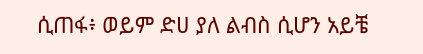ሲጠፋ፥ ወይም ድሀ ያለ ልብስ ሲሆን አይቼ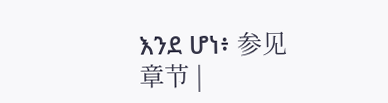እንደ ሆነ፥ 参见章节 |